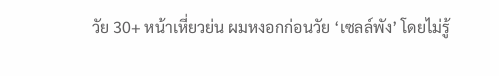วัย 30+ หน้าเหี่ยวย่น ผมหงอกก่อนวัย ‘เซลล์พัง’ โดยไม่รู้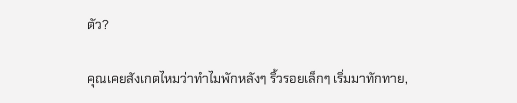ตัว?

คุณเคยสังเกตไหมว่าทำไมพักหลังๆ ริ้วรอยเล็กๆ เริ่มมาทักทาย,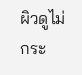ผิวดูไม่กระ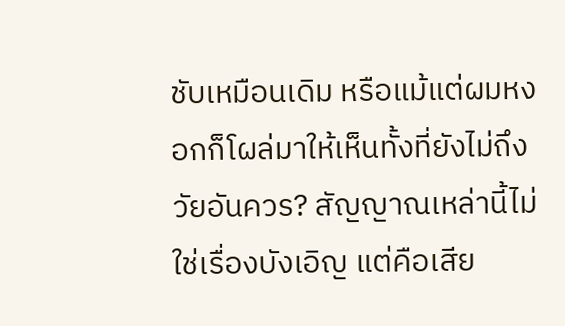ชับเหมือนเดิม หรือแม้แต่ผมหงอกก็โผล่มาให้เห็นทั้งที่ยังไม่ถึงวัยอันควร? สัญญาณเหล่านี้ไม่ใช่เรื่องบังเอิญ แต่คือเสีย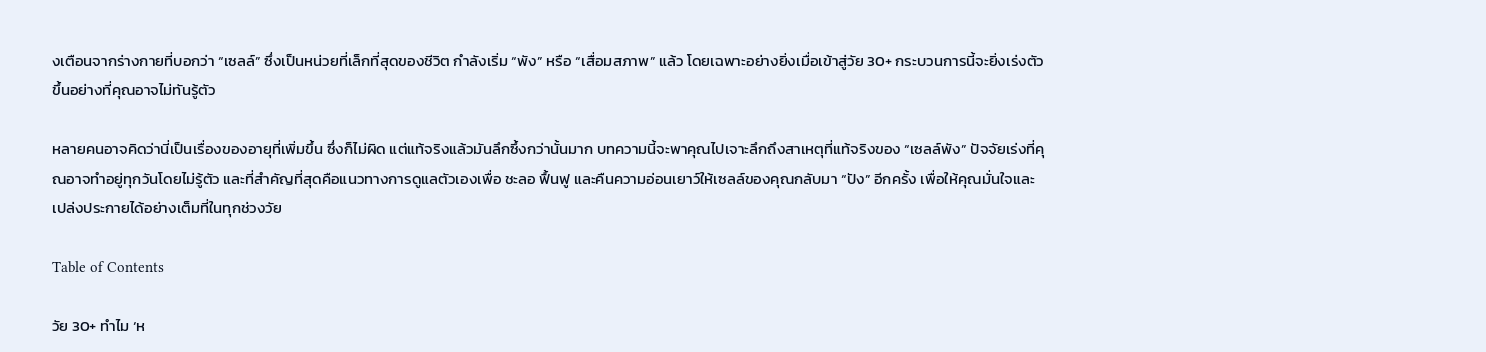งเตือนจากร่างกายที่บอกว่า “เซลล์” ซึ่งเป็นหน่วยที่เล็กที่สุดของชีวิต กำลังเริ่ม “พัง” หรือ “เสื่อมสภาพ” แล้ว โดยเฉพาะอย่างยิ่งเมื่อเข้าสู่วัย 30+ กระบวนการนี้จะยิ่งเร่งตัวขึ้นอย่างที่คุณอาจไม่ทันรู้ตัว

หลายคนอาจคิดว่านี่เป็นเรื่องของอายุที่เพิ่มขึ้น ซึ่งก็ไม่ผิด แต่แท้จริงแล้วมันลึกซึ้งกว่านั้นมาก บทความนี้จะพาคุณไปเจาะลึกถึงสาเหตุที่แท้จริงของ “เซลล์พัง” ปัจจัยเร่งที่คุณอาจทำอยู่ทุกวันโดยไม่รู้ตัว และที่สำคัญที่สุดคือแนวทางการดูแลตัวเองเพื่อ ชะลอ ฟื้นฟู และคืนความอ่อนเยาว์ให้เซลล์ของคุณกลับมา “ปัง” อีกครั้ง เพื่อให้คุณมั่นใจและเปล่งประกายได้อย่างเต็มที่ในทุกช่วงวัย

Table of Contents

วัย 30+ ทำไม ‘ห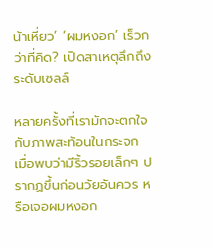น้าเหี่ยว’ ‘ผมหงอก’ เร็วกว่าที่คิด? เปิดสาเหตุลึกถึงระดับเซลล์

หลายครั้งที่เรามักจะตกใจกับภาพสะท้อนในกระจก เมื่อพบว่ามีริ้วรอยเล็กๆ ปรากฏขึ้นก่อนวัยอันควร หรือเจอผมหงอก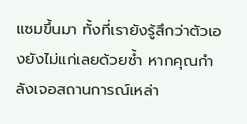แซมขึ้นมา ทั้งที่เรายังรู้สึกว่าตัวเองยังไม่แก่เลยด้วยซ้ำ หากคุณกำลังเจอสถานการณ์เหล่า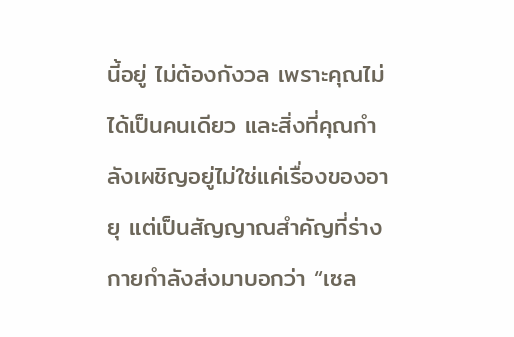นี้อยู่ ไม่ต้องกังวล เพราะคุณไม่ได้เป็นคนเดียว และสิ่งที่คุณกำลังเผชิญอยู่ไม่ใช่แค่เรื่องของอายุ แต่เป็นสัญญาณสำคัญที่ร่างกายกำลังส่งมาบอกว่า “เซล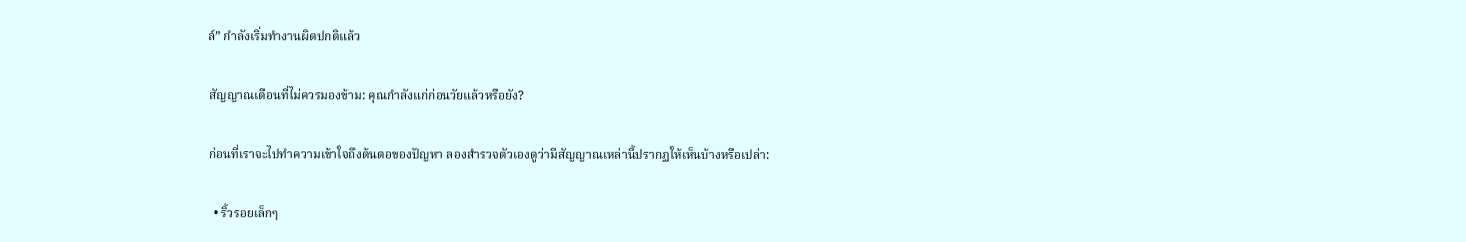ล์” กำลังเริ่มทำงานผิดปกติแล้ว

สัญญาณเตือนที่ไม่ควรมองข้าม: คุณกำลังแก่ก่อนวัยแล้วหรือยัง?

ก่อนที่เราจะไปทำความเข้าใจถึงต้นตอของปัญหา ลองสำรวจตัวเองดูว่ามีสัญญาณเหล่านี้ปรากฏให้เห็นบ้างหรือเปล่า:

  • ริ้วรอยเล็กๆ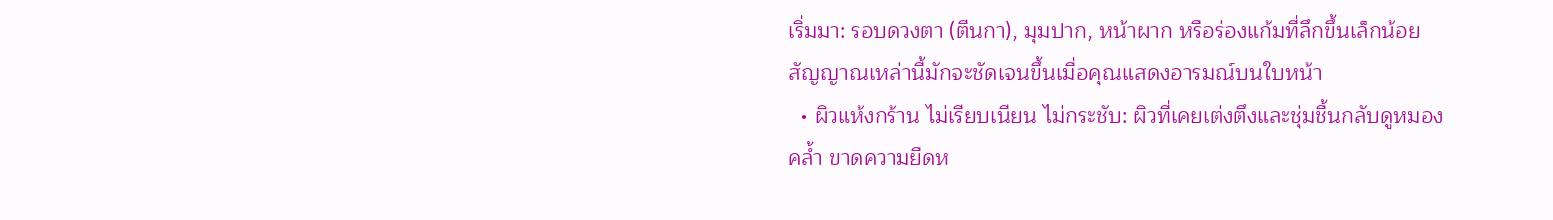เริ่มมา: รอบดวงตา (ตีนกา), มุมปาก, หน้าผาก หรือร่องแก้มที่ลึกขึ้นเล็กน้อย สัญญาณเหล่านี้มักจะชัดเจนขึ้นเมื่อคุณแสดงอารมณ์บนใบหน้า
  • ผิวแห้งกร้าน ไม่เรียบเนียน ไม่กระชับ: ผิวที่เคยเต่งตึงและชุ่มชื้นกลับดูหมองคล้ำ ขาดความยืดห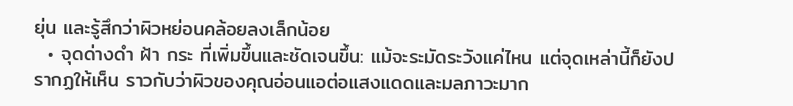ยุ่น และรู้สึกว่าผิวหย่อนคล้อยลงเล็กน้อย
  • จุดด่างดำ ฝ้า กระ ที่เพิ่มขึ้นและชัดเจนขึ้น: แม้จะระมัดระวังแค่ไหน แต่จุดเหล่านี้ก็ยังปรากฏให้เห็น ราวกับว่าผิวของคุณอ่อนแอต่อแสงแดดและมลภาวะมาก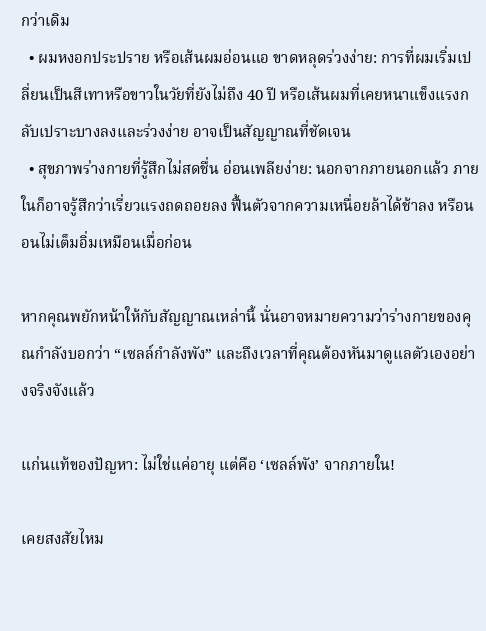กว่าเดิม
  • ผมหงอกประปราย หรือเส้นผมอ่อนแอ ขาดหลุดร่วงง่าย: การที่ผมเริ่มเปลี่ยนเป็นสีเทาหรือขาวในวัยที่ยังไม่ถึง 40 ปี หรือเส้นผมที่เคยหนาแข็งแรงกลับเปราะบางลงและร่วงง่าย อาจเป็นสัญญาณที่ชัดเจน
  • สุขภาพร่างกายที่รู้สึกไม่สดชื่น อ่อนเพลียง่าย: นอกจากภายนอกแล้ว ภายในก็อาจรู้สึกว่าเรี่ยวแรงถดถอยลง ฟื้นตัวจากความเหนื่อยล้าได้ช้าลง หรือนอนไม่เต็มอิ่มเหมือนเมื่อก่อน

หากคุณพยักหน้าให้กับสัญญาณเหล่านี้ นั่นอาจหมายความว่าร่างกายของคุณกำลังบอกว่า “เซลล์กำลังพัง” และถึงเวลาที่คุณต้องหันมาดูแลตัวเองอย่างจริงจังแล้ว

แก่นแท้ของปัญหา: ไม่ใช่แค่อายุ แต่คือ ‘เซลล์พัง’ จากภายใน!

เคยสงสัยไหม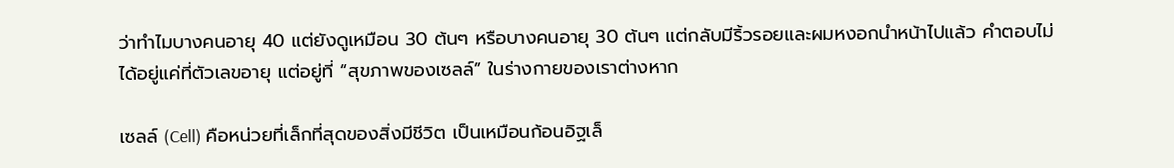ว่าทำไมบางคนอายุ 40 แต่ยังดูเหมือน 30 ต้นๆ หรือบางคนอายุ 30 ต้นๆ แต่กลับมีริ้วรอยและผมหงอกนำหน้าไปแล้ว คำตอบไม่ได้อยู่แค่ที่ตัวเลขอายุ แต่อยู่ที่ “สุขภาพของเซลล์” ในร่างกายของเราต่างหาก

เซลล์ (Cell) คือหน่วยที่เล็กที่สุดของสิ่งมีชีวิต เป็นเหมือนก้อนอิฐเล็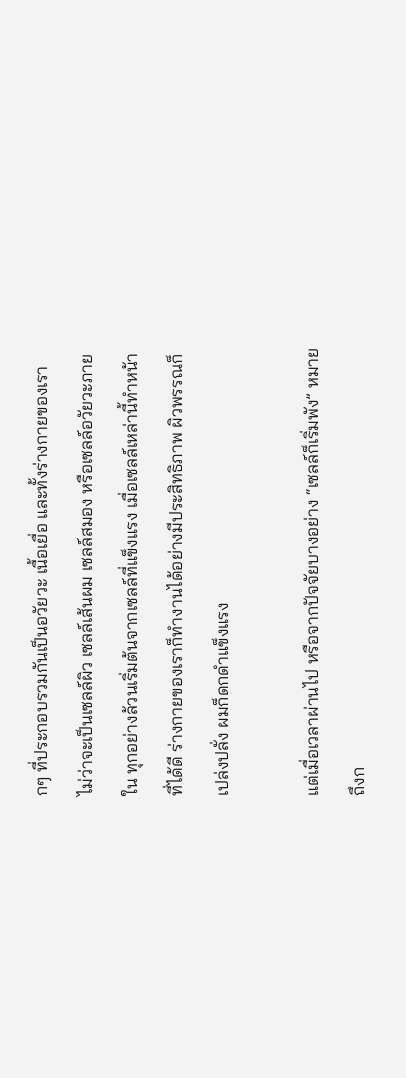กๆ ที่ประกอบรวมกันเป็นอวัยวะ เนื้อเยื่อ และทั้งร่างกายของเรา ไม่ว่าจะเป็นเซลล์ผิว เซลล์เส้นผม เซลล์สมอง หรือเซลล์อวัยวะภายใน ทุกอย่างล้วนเริ่มต้นจากเซลล์ที่แข็งแรง เมื่อเซลล์เหล่านี้ทำหน้าที่ได้ดี ร่างกายของเราก็ทำงานได้อย่างมีประสิทธิภาพ ผิวพรรณก็เปล่งปลั่ง ผมก็ดกดำแข็งแรง

แต่เมื่อเวลาผ่านไป หรือจากปัจจัยบางอย่าง “เซลล์ก็เริ่มพัง” หมายถึงก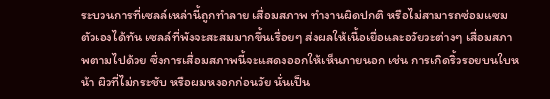ระบวนการที่เซลล์เหล่านี้ถูกทำลาย เสื่อมสภาพ ทำงานผิดปกติ หรือไม่สามารถซ่อมแซมตัวเองได้ทัน เซลล์ที่พังจะสะสมมากขึ้นเรื่อยๆ ส่งผลให้เนื้อเยื่อและอวัยวะต่างๆ เสื่อมสภาพตามไปด้วย ซึ่งการเสื่อมสภาพนี้จะแสดงออกให้เห็นภายนอก เช่น การเกิดริ้วรอยบนใบหน้า ผิวที่ไม่กระชับ หรือผมหงอกก่อนวัย นั่นเป็น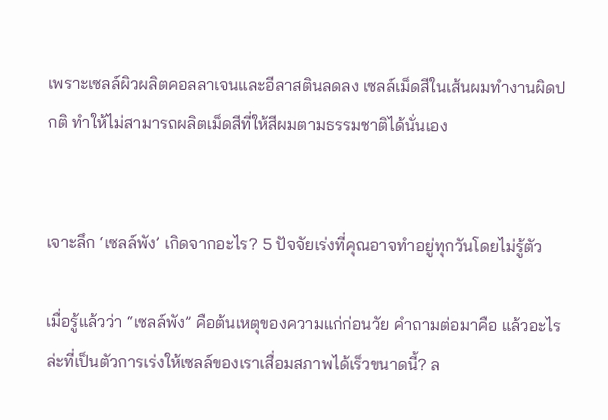เพราะเซลล์ผิวผลิตคอลลาเจนและอีลาสตินลดลง เซลล์เม็ดสีในเส้นผมทำงานผิดปกติ ทำให้ไม่สามารถผลิตเม็ดสีที่ให้สีผมตามธรรมชาติได้นั่นเอง


เจาะลึก ‘เซลล์พัง’ เกิดจากอะไร? 5 ปัจจัยเร่งที่คุณอาจทำอยู่ทุกวันโดยไม่รู้ตัว

เมื่อรู้แล้วว่า “เซลล์พัง” คือต้นเหตุของความแก่ก่อนวัย คำถามต่อมาคือ แล้วอะไรล่ะที่เป็นตัวการเร่งให้เซลล์ของเราเสื่อมสภาพได้เร็วขนาดนี้? ล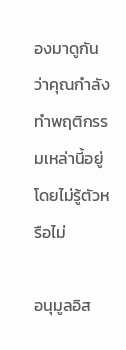องมาดูกันว่าคุณกำลังทำพฤติกรรมเหล่านี้อยู่โดยไม่รู้ตัวหรือไม่

อนุมูลอิส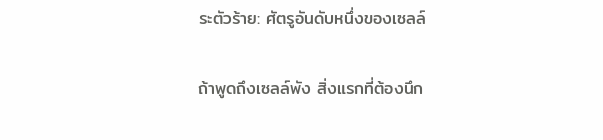ระตัวร้าย: ศัตรูอันดับหนึ่งของเซลล์

ถ้าพูดถึงเซลล์พัง สิ่งแรกที่ต้องนึก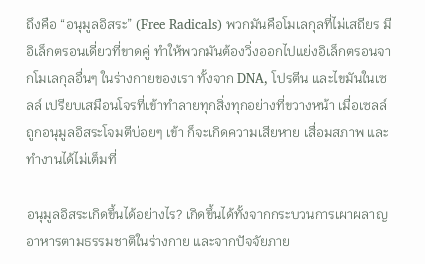ถึงคือ “อนุมูลอิสระ” (Free Radicals) พวกมันคือโมเลกุลที่ไม่เสถียร มีอิเล็กตรอนเดี่ยวที่ขาดคู่ ทำให้พวกมันต้องวิ่งออกไปแย่งอิเล็กตรอนจากโมเลกุลอื่นๆ ในร่างกายของเรา ทั้งจาก DNA, โปรตีน และไขมันในเซลล์ เปรียบเสมือนโจรที่เข้าทำลายทุกสิ่งทุกอย่างที่ขวางหน้า เมื่อเซลล์ถูกอนุมูลอิสระโจมตีบ่อยๆ เข้า ก็จะเกิดความเสียหาย เสื่อมสภาพ และทำงานได้ไม่เต็มที่

อนุมูลอิสระเกิดขึ้นได้อย่างไร? เกิดขึ้นได้ทั้งจากกระบวนการเผาผลาญอาหารตามธรรมชาติในร่างกาย และจากปัจจัยภาย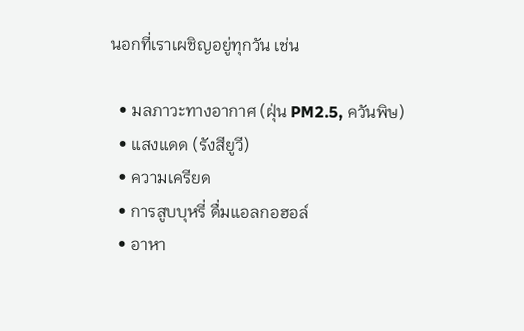นอกที่เราเผชิญอยู่ทุกวัน เช่น

  • มลภาวะทางอากาศ (ฝุ่น PM2.5, ควันพิษ)
  • แสงแดด (รังสียูวี)
  • ความเครียด
  • การสูบบุหรี่ ดื่มแอลกอฮอล์
  • อาหา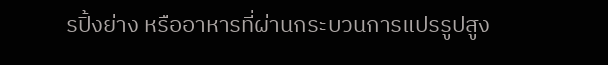รปิ้งย่าง หรืออาหารที่ผ่านกระบวนการแปรรูปสูง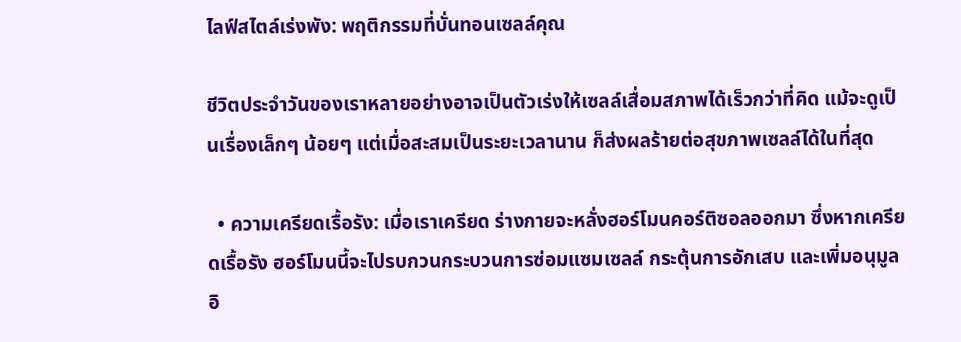ไลฟ์สไตล์เร่งพัง: พฤติกรรมที่บั่นทอนเซลล์คุณ

ชีวิตประจำวันของเราหลายอย่างอาจเป็นตัวเร่งให้เซลล์เสื่อมสภาพได้เร็วกว่าที่คิด แม้จะดูเป็นเรื่องเล็กๆ น้อยๆ แต่เมื่อสะสมเป็นระยะเวลานาน ก็ส่งผลร้ายต่อสุขภาพเซลล์ได้ในที่สุด

  • ความเครียดเรื้อรัง: เมื่อเราเครียด ร่างกายจะหลั่งฮอร์โมนคอร์ติซอลออกมา ซึ่งหากเครียดเรื้อรัง ฮอร์โมนนี้จะไปรบกวนกระบวนการซ่อมแซมเซลล์ กระตุ้นการอักเสบ และเพิ่มอนุมูลอิ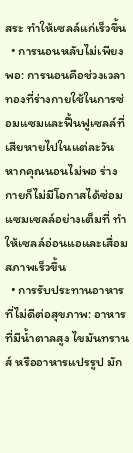สระ ทำให้เซลล์แก่เร็วขึ้น
  • การนอนหลับไม่เพียงพอ: การนอนคือช่วงเวลาทองที่ร่างกายใช้ในการซ่อมแซมและฟื้นฟูเซลล์ที่เสียหายไปในแต่ละวัน หากคุณนอนไม่พอ ร่างกายก็ไม่มีโอกาสได้ซ่อมแซมเซลล์อย่างเต็มที่ ทำให้เซลล์อ่อนแอและเสื่อมสภาพเร็วขึ้น
  • การรับประทานอาหารที่ไม่ดีต่อสุขภาพ: อาหารที่มีน้ำตาลสูง ไขมันทรานส์ หรืออาหารแปรรูป มัก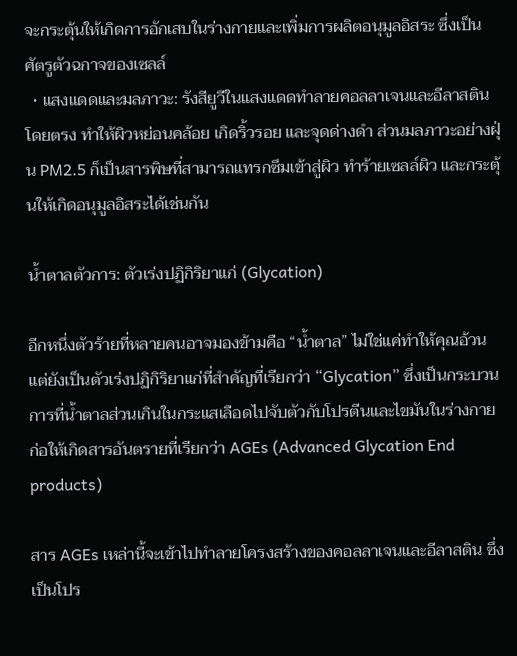จะกระตุ้นให้เกิดการอักเสบในร่างกายและเพิ่มการผลิตอนุมูลอิสระ ซึ่งเป็นศัตรูตัวฉกาจของเซลล์
  • แสงแดดและมลภาวะ: รังสียูวีในแสงแดดทำลายคอลลาเจนและอีลาสตินโดยตรง ทำให้ผิวหย่อนคล้อย เกิดริ้วรอย และจุดด่างดำ ส่วนมลภาวะอย่างฝุ่น PM2.5 ก็เป็นสารพิษที่สามารถแทรกซึมเข้าสู่ผิว ทำร้ายเซลล์ผิว และกระตุ้นให้เกิดอนุมูลอิสระได้เช่นกัน

น้ำตาลตัวการ: ตัวเร่งปฏิกิริยาแก่ (Glycation)

อีกหนึ่งตัวร้ายที่หลายคนอาจมองข้ามคือ “น้ำตาล” ไม่ใช่แค่ทำให้คุณอ้วน แต่ยังเป็นตัวเร่งปฏิกิริยาแก่ที่สำคัญที่เรียกว่า “Glycation” ซึ่งเป็นกระบวนการที่น้ำตาลส่วนเกินในกระแสเลือดไปจับตัวกับโปรตีนและไขมันในร่างกาย ก่อให้เกิดสารอันตรายที่เรียกว่า AGEs (Advanced Glycation End products)

สาร AGEs เหล่านี้จะเข้าไปทำลายโครงสร้างของคอลลาเจนและอีลาสติน ซึ่งเป็นโปร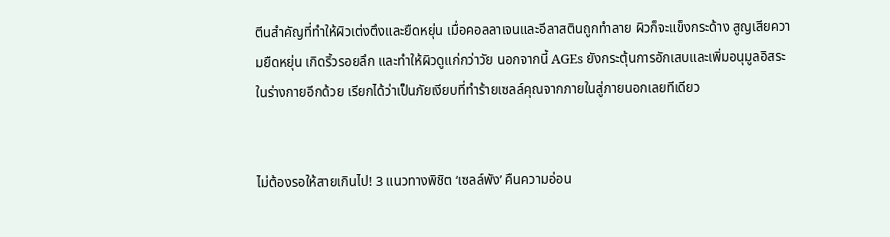ตีนสำคัญที่ทำให้ผิวเต่งตึงและยืดหยุ่น เมื่อคอลลาเจนและอีลาสตินถูกทำลาย ผิวก็จะแข็งกระด้าง สูญเสียความยืดหยุ่น เกิดริ้วรอยลึก และทำให้ผิวดูแก่กว่าวัย นอกจากนี้ AGEs ยังกระตุ้นการอักเสบและเพิ่มอนุมูลอิสระในร่างกายอีกด้วย เรียกได้ว่าเป็นภัยเงียบที่ทำร้ายเซลล์คุณจากภายในสู่ภายนอกเลยทีเดียว


ไม่ต้องรอให้สายเกินไป! 3 แนวทางพิชิต ‘เซลล์พัง’ คืนความอ่อน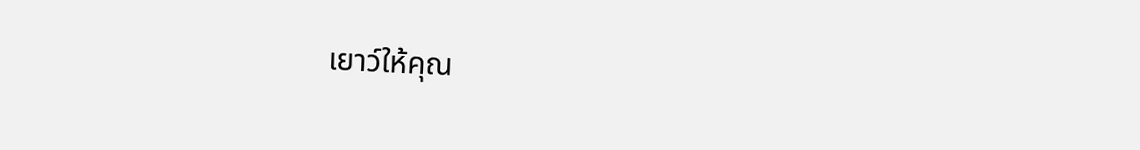เยาว์ให้คุณ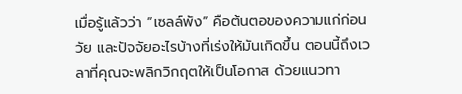เมื่อรู้แล้วว่า “เซลล์พัง” คือต้นตอของความแก่ก่อนวัย และปัจจัยอะไรบ้างที่เร่งให้มันเกิดขึ้น ตอนนี้ถึงเวลาที่คุณจะพลิกวิกฤตให้เป็นโอกาส ด้วยแนวทา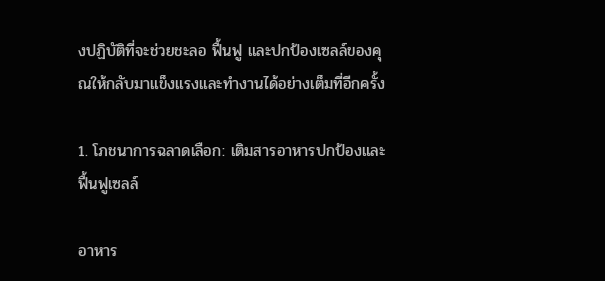งปฏิบัติที่จะช่วยชะลอ ฟื้นฟู และปกป้องเซลล์ของคุณให้กลับมาแข็งแรงและทำงานได้อย่างเต็มที่อีกครั้ง

1. โภชนาการฉลาดเลือก: เติมสารอาหารปกป้องและฟื้นฟูเซลล์

อาหาร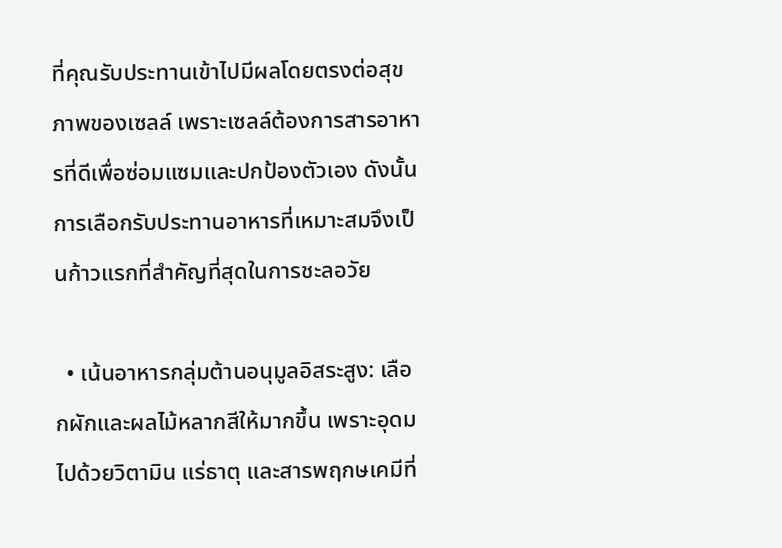ที่คุณรับประทานเข้าไปมีผลโดยตรงต่อสุขภาพของเซลล์ เพราะเซลล์ต้องการสารอาหารที่ดีเพื่อซ่อมแซมและปกป้องตัวเอง ดังนั้น การเลือกรับประทานอาหารที่เหมาะสมจึงเป็นก้าวแรกที่สำคัญที่สุดในการชะลอวัย

  • เน้นอาหารกลุ่มต้านอนุมูลอิสระสูง: เลือกผักและผลไม้หลากสีให้มากขึ้น เพราะอุดมไปด้วยวิตามิน แร่ธาตุ และสารพฤกษเคมีที่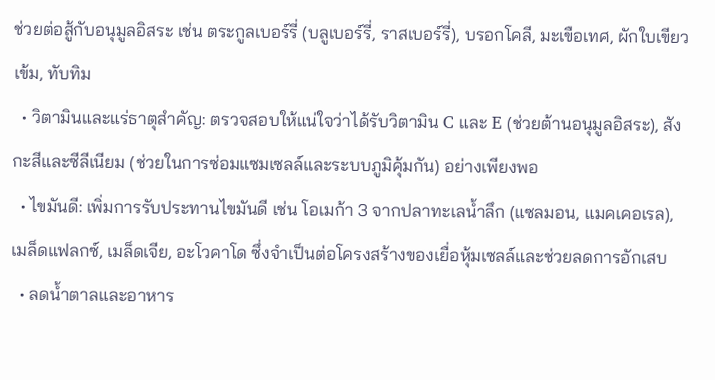ช่วยต่อสู้กับอนุมูลอิสระ เช่น ตระกูลเบอร์รี่ (บลูเบอร์รี่, ราสเบอร์รี่), บรอกโคลี, มะเขือเทศ, ผักใบเขียวเข้ม, ทับทิม
  • วิตามินและแร่ธาตุสำคัญ: ตรวจสอบให้แน่ใจว่าได้รับวิตามิน C และ E (ช่วยต้านอนุมูลอิสระ), สังกะสีและซีลีเนียม (ช่วยในการซ่อมแซมเซลล์และระบบภูมิคุ้มกัน) อย่างเพียงพอ
  • ไขมันดี: เพิ่มการรับประทานไขมันดี เช่น โอเมก้า 3 จากปลาทะเลน้ำลึก (แซลมอน, แมคเคอเรล), เมล็ดแฟลกซ์, เมล็ดเจีย, อะโวคาโด ซึ่งจำเป็นต่อโครงสร้างของเยื่อหุ้มเซลล์และช่วยลดการอักเสบ
  • ลดน้ำตาลและอาหาร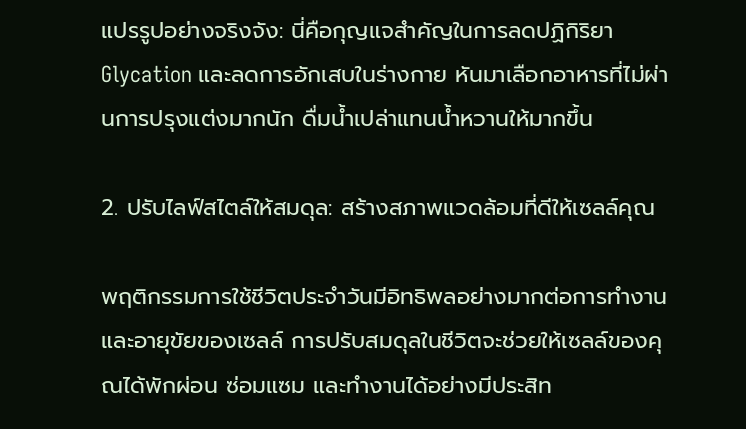แปรรูปอย่างจริงจัง: นี่คือกุญแจสำคัญในการลดปฏิกิริยา Glycation และลดการอักเสบในร่างกาย หันมาเลือกอาหารที่ไม่ผ่านการปรุงแต่งมากนัก ดื่มน้ำเปล่าแทนน้ำหวานให้มากขึ้น

2. ปรับไลฟ์สไตล์ให้สมดุล: สร้างสภาพแวดล้อมที่ดีให้เซลล์คุณ

พฤติกรรมการใช้ชีวิตประจำวันมีอิทธิพลอย่างมากต่อการทำงานและอายุขัยของเซลล์ การปรับสมดุลในชีวิตจะช่วยให้เซลล์ของคุณได้พักผ่อน ซ่อมแซม และทำงานได้อย่างมีประสิท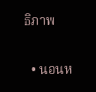ธิภาพ

  • นอนห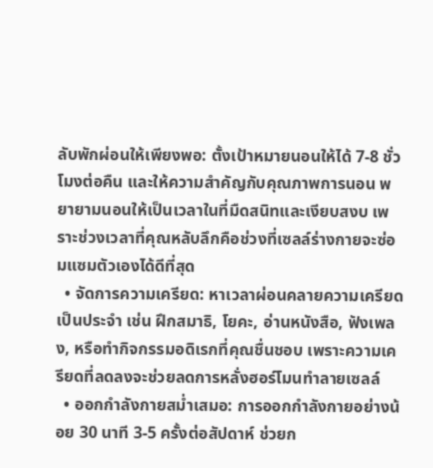ลับพักผ่อนให้เพียงพอ: ตั้งเป้าหมายนอนให้ได้ 7-8 ชั่วโมงต่อคืน และให้ความสำคัญกับคุณภาพการนอน พยายามนอนให้เป็นเวลาในที่มืดสนิทและเงียบสงบ เพราะช่วงเวลาที่คุณหลับลึกคือช่วงที่เซลล์ร่างกายจะซ่อมแซมตัวเองได้ดีที่สุด
  • จัดการความเครียด: หาเวลาผ่อนคลายความเครียดเป็นประจำ เช่น ฝึกสมาธิ, โยคะ, อ่านหนังสือ, ฟังเพลง, หรือทำกิจกรรมอดิเรกที่คุณชื่นชอบ เพราะความเครียดที่ลดลงจะช่วยลดการหลั่งฮอร์โมนทำลายเซลล์
  • ออกกำลังกายสม่ำเสมอ: การออกกำลังกายอย่างน้อย 30 นาที 3-5 ครั้งต่อสัปดาห์ ช่วยก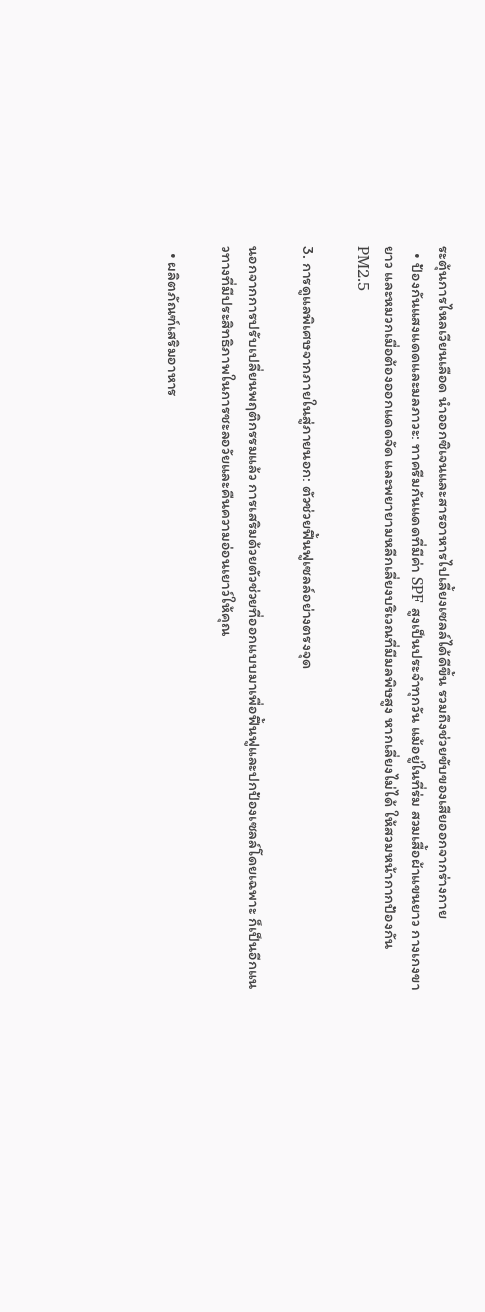ระตุ้นการไหลเวียนเลือด นำออกซิเจนและสารอาหารไปเลี้ยงเซลล์ได้ดีขึ้น รวมถึงช่วยขับของเสียออกจากร่างกาย
  • ป้องกันแสงแดดและมลภาวะ: ทาครีมกันแดดที่มีค่า SPF สูงเป็นประจำทุกวัน แม้อยู่ในที่ร่ม สวมเสื้อผ้าแขนยาว กางเกงขายาว และหมวกเมื่อต้องออกแดดจัด และพยายามหลีกเลี่ยงบริเวณที่มีมลพิษสูง หากเลี่ยงไม่ได้ ให้สวมหน้ากากป้องกัน PM2.5

3. การดูแลพิเศษจากภายในสู่ภายนอก: ตัวช่วยฟื้นฟูเซลล์อย่างตรงจุด

นอกจากการปรับเปลี่ยนพฤติกรรมแล้ว การเสริมด้วยตัวช่วยที่ออกแบบมาเพื่อฟื้นฟูและปกป้องเซลล์โดยเฉพาะ ก็เป็นอีกแนวทางที่มีประสิทธิภาพในการชะลอวัยและคืนความอ่อนเยาว์ให้คุณ

  • ผลิตภัณฑ์เสริมอาหาร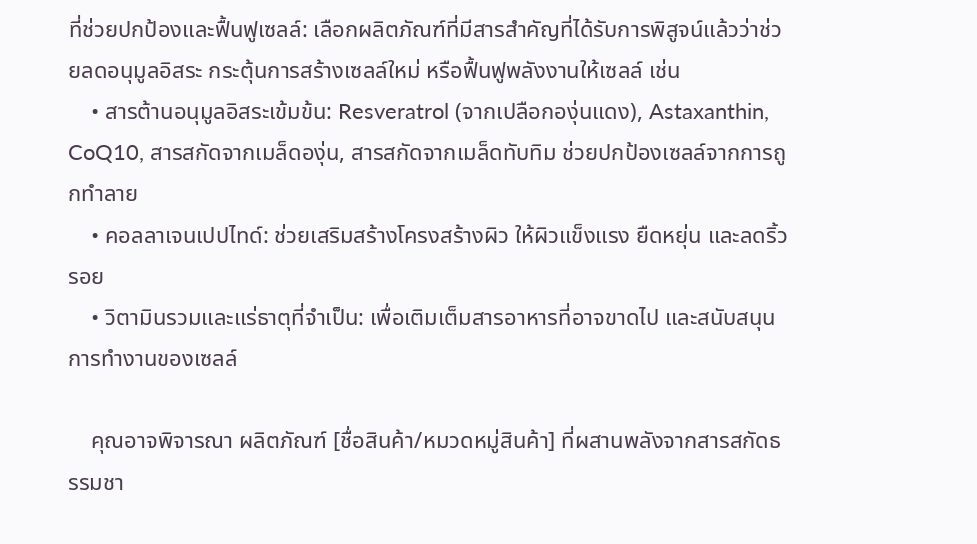ที่ช่วยปกป้องและฟื้นฟูเซลล์: เลือกผลิตภัณฑ์ที่มีสารสำคัญที่ได้รับการพิสูจน์แล้วว่าช่วยลดอนุมูลอิสระ กระตุ้นการสร้างเซลล์ใหม่ หรือฟื้นฟูพลังงานให้เซลล์ เช่น
    • สารต้านอนุมูลอิสระเข้มข้น: Resveratrol (จากเปลือกองุ่นแดง), Astaxanthin, CoQ10, สารสกัดจากเมล็ดองุ่น, สารสกัดจากเมล็ดทับทิม ช่วยปกป้องเซลล์จากการถูกทำลาย
    • คอลลาเจนเปปไทด์: ช่วยเสริมสร้างโครงสร้างผิว ให้ผิวแข็งแรง ยืดหยุ่น และลดริ้วรอย
    • วิตามินรวมและแร่ธาตุที่จำเป็น: เพื่อเติมเต็มสารอาหารที่อาจขาดไป และสนับสนุนการทำงานของเซลล์

    คุณอาจพิจารณา ผลิตภัณฑ์ [ชื่อสินค้า/หมวดหมู่สินค้า] ที่ผสานพลังจากสารสกัดธรรมชา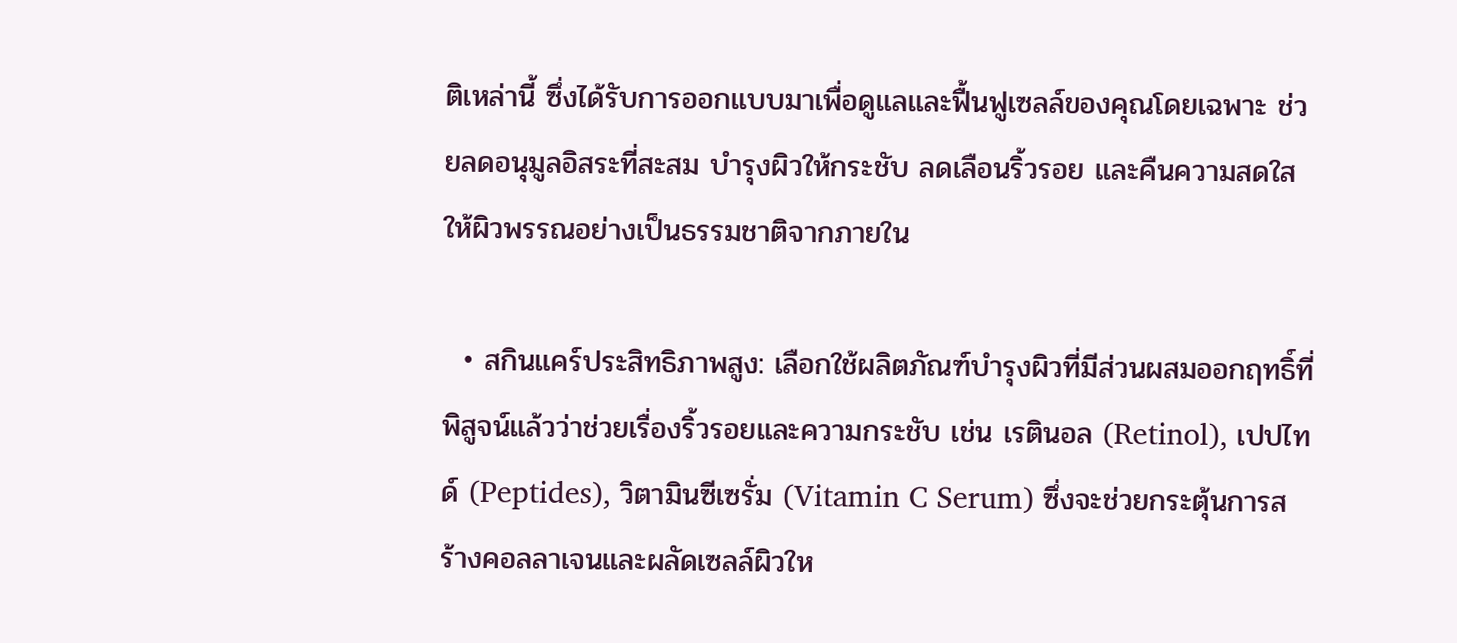ติเหล่านี้ ซึ่งได้รับการออกแบบมาเพื่อดูแลและฟื้นฟูเซลล์ของคุณโดยเฉพาะ ช่วยลดอนุมูลอิสระที่สะสม บำรุงผิวให้กระชับ ลดเลือนริ้วรอย และคืนความสดใสให้ผิวพรรณอย่างเป็นธรรมชาติจากภายใน

  • สกินแคร์ประสิทธิภาพสูง: เลือกใช้ผลิตภัณฑ์บำรุงผิวที่มีส่วนผสมออกฤทธิ์ที่พิสูจน์แล้วว่าช่วยเรื่องริ้วรอยและความกระชับ เช่น เรตินอล (Retinol), เปปไทด์ (Peptides), วิตามินซีเซรั่ม (Vitamin C Serum) ซึ่งจะช่วยกระตุ้นการสร้างคอลลาเจนและผลัดเซลล์ผิวให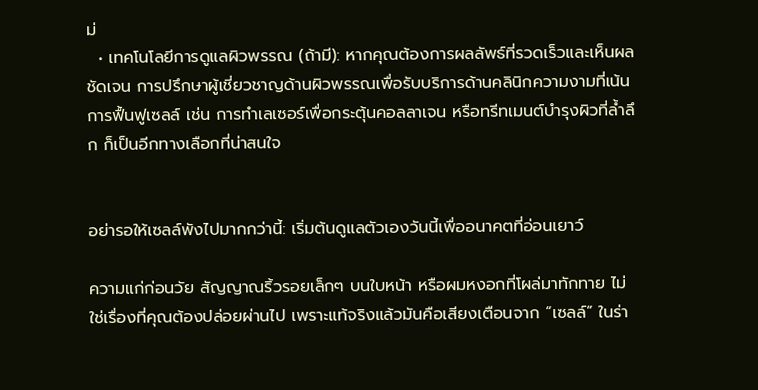ม่
  • เทคโนโลยีการดูแลผิวพรรณ (ถ้ามี): หากคุณต้องการผลลัพธ์ที่รวดเร็วและเห็นผลชัดเจน การปรึกษาผู้เชี่ยวชาญด้านผิวพรรณเพื่อรับบริการด้านคลินิกความงามที่เน้นการฟื้นฟูเซลล์ เช่น การทำเลเซอร์เพื่อกระตุ้นคอลลาเจน หรือทรีทเมนต์บำรุงผิวที่ล้ำลึก ก็เป็นอีกทางเลือกที่น่าสนใจ


อย่ารอให้เซลล์พังไปมากกว่านี้: เริ่มต้นดูแลตัวเองวันนี้เพื่ออนาคตที่อ่อนเยาว์

ความแก่ก่อนวัย สัญญาณริ้วรอยเล็กๆ บนใบหน้า หรือผมหงอกที่โผล่มาทักทาย ไม่ใช่เรื่องที่คุณต้องปล่อยผ่านไป เพราะแท้จริงแล้วมันคือเสียงเตือนจาก “เซลล์” ในร่า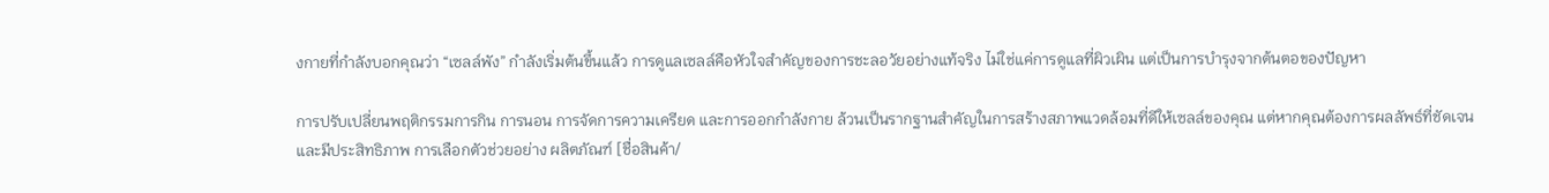งกายที่กำลังบอกคุณว่า “เซลล์พัง” กำลังเริ่มต้นขึ้นแล้ว การดูแลเซลล์คือหัวใจสำคัญของการชะลอวัยอย่างแท้จริง ไม่ใช่แค่การดูแลที่ผิวเผิน แต่เป็นการบำรุงจากต้นตอของปัญหา

การปรับเปลี่ยนพฤติกรรมการกิน การนอน การจัดการความเครียด และการออกกำลังกาย ล้วนเป็นรากฐานสำคัญในการสร้างสภาพแวดล้อมที่ดีให้เซลล์ของคุณ แต่หากคุณต้องการผลลัพธ์ที่ชัดเจนและมีประสิทธิภาพ การเลือกตัวช่วยอย่าง ผลิตภัณฑ์ [ชื่อสินค้า/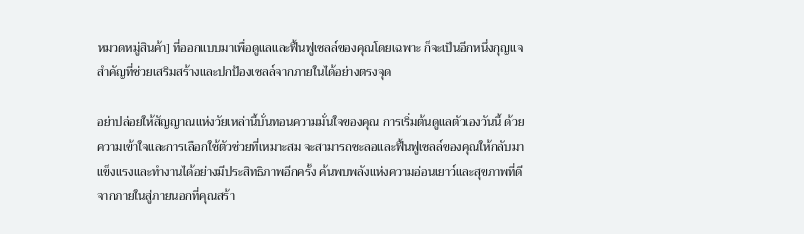หมวดหมู่สินค้า] ที่ออกแบบมาเพื่อดูแลและฟื้นฟูเซลล์ของคุณโดยเฉพาะ ก็จะเป็นอีกหนึ่งกุญแจสำคัญที่ช่วยเสริมสร้างและปกป้องเซลล์จากภายในได้อย่างตรงจุด

อย่าปล่อยให้สัญญาณแห่งวัยเหล่านี้บั่นทอนความมั่นใจของคุณ การเริ่มต้นดูแลตัวเองวันนี้ ด้วยความเข้าใจและการเลือกใช้ตัวช่วยที่เหมาะสม จะสามารถชะลอและฟื้นฟูเซลล์ของคุณให้กลับมาแข็งแรงและทำงานได้อย่างมีประสิทธิภาพอีกครั้ง ค้นพบพลังแห่งความอ่อนเยาว์และสุขภาพที่ดีจากภายในสู่ภายนอกที่คุณสร้า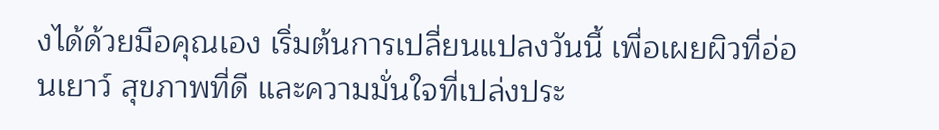งได้ด้วยมือคุณเอง เริ่มต้นการเปลี่ยนแปลงวันนี้ เพื่อเผยผิวที่อ่อนเยาว์ สุขภาพที่ดี และความมั่นใจที่เปล่งประ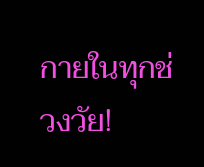กายในทุกช่วงวัย!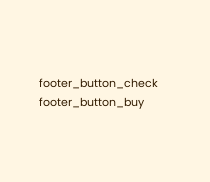footer_button_check
footer_button_buy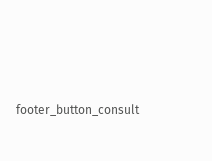footer_button_consult